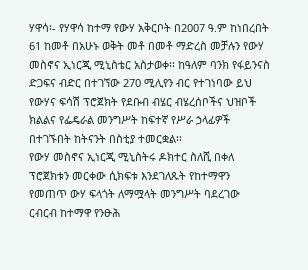ሃዋሳ፡- የሃዋሳ ከተማ የውሃ አቅርቦት በ2007 ዓ.ም ከነበረበት 61 ከመቶ በአሁኑ ወቅት መቶ በመቶ ማድረስ መቻሉን የውሃ መስኖና ኢነርጂ ሚኒስቴር አስታወቀ፡፡ ከዓለም ባንክ የፋይንናስ ድጋፍና ብድር በተገኘው 270 ሚሊየን ብር የተገነባው ይህ የውሃና ፍሳሽ ፕሮጀክት የደቡብ ብሄር ብሄረሰቦችና ህዝቦች ክልልና የፌዴራል መንግሥት ከፍተኛ የሥራ ኃላፊዎች በተገኙበት ከትናንት በስቲያ ተመርቋል፡፡
የውሃ መስኖና ኢነርጂ ሚኒስትሩ ዶክተር ስለሺ በቀለ ፕሮጀክቱን መርቀው ሲክፍቱ እንደገለጹት የከተማዋን የመጠጥ ውሃ ፍላጎት ለማሟላት መንግሥት ባደረገው ርብርብ ከተማዋ የንፁሕ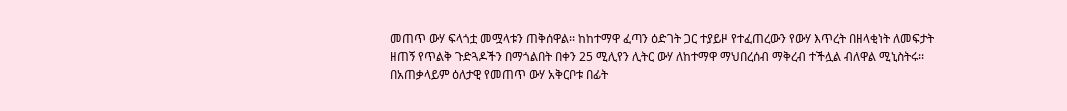መጠጥ ውሃ ፍላጎቷ መሟላቱን ጠቅሰዋል፡፡ ከከተማዋ ፈጣን ዕድገት ጋር ተያይዞ የተፈጠረውን የውሃ እጥረት በዘላቂነት ለመፍታት ዘጠኝ የጥልቅ ጉድጓዶችን በማጎልበት በቀን 25 ሚሊየን ሊትር ውሃ ለከተማዋ ማህበረሰብ ማቅረብ ተችሏል ብለዋል ሚኒስትሩ፡፡ በአጠቃላይም ዕለታዊ የመጠጥ ውሃ አቅርቦቱ በፊት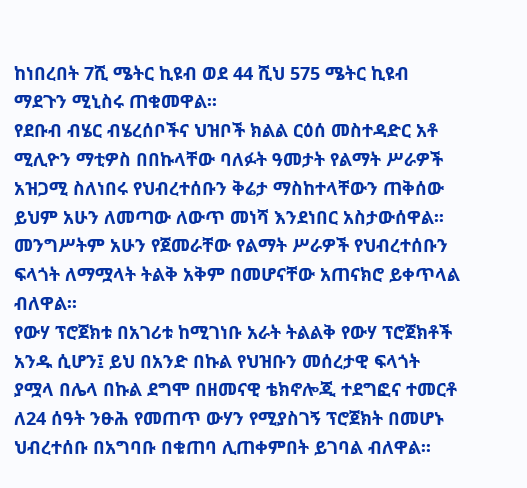ከነበረበት 7ሺ ሜትር ኪዩብ ወደ 44 ሺህ 575 ሜትር ኪዩብ ማደጉን ሚኒስሩ ጠቁመዋል፡፡
የደቡብ ብሄር ብሄረሰቦችና ህዝቦች ክልል ርዕሰ መስተዳድር አቶ ሚሊዮን ማቲዎስ በበኩላቸው ባለፉት ዓመታት የልማት ሥራዎች አዝጋሚ ስለነበሩ የህብረተሰቡን ቅሬታ ማስከተላቸውን ጠቅሰው ይህም አሁን ለመጣው ለውጥ መነሻ እንደነበር አስታውሰዋል፡፡ መንግሥትም አሁን የጀመራቸው የልማት ሥራዎች የህብረተሰቡን ፍላጎት ለማሟላት ትልቅ አቅም በመሆናቸው አጠናክሮ ይቀጥላል ብለዋል፡፡
የውሃ ፕሮጀክቱ በአገሪቱ ከሚገነቡ አራት ትልልቅ የውሃ ፕሮጀክቶች አንዱ ሲሆን፤ ይህ በአንድ በኩል የህዝቡን መሰረታዊ ፍላጎት ያሟላ በሌላ በኩል ደግሞ በዘመናዊ ቴክኖሎጂ ተደግፎና ተመርቶ ለ24 ሰዓት ንፁሕ የመጠጥ ውሃን የሚያስገኝ ፕሮጀክት በመሆኑ ህብረተሰቡ በአግባቡ በቁጠባ ሊጠቀምበት ይገባል ብለዋል፡፡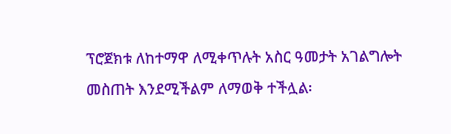ፕሮጀክቱ ለከተማዋ ለሚቀጥሉት አስር ዓመታት አገልግሎት መስጠት እንደሚችልም ለማወቅ ተችሏል፡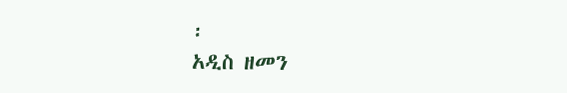፡
አዲስ ዘመን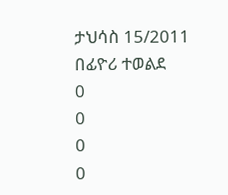ታህሳስ 15/2011
በፊዮሪ ተወልደ
0
0
0
0